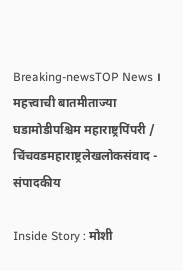Breaking-newsTOP News । महत्त्वाची बातमीताज्या घडामोडीपश्चिम महाराष्ट्रपिंपरी / चिंचवडमहाराष्ट्रलेखलोकसंवाद - संपादकीय

Inside Story : मोशी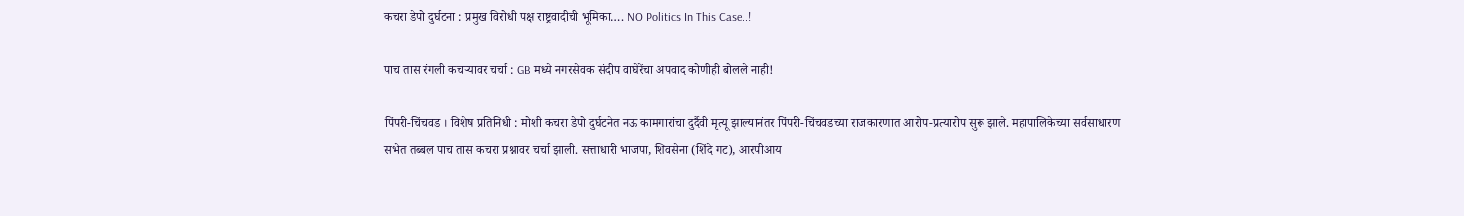कचरा डेपो दुर्घटना : प्रमुख विरोधी पक्ष राष्ट्रवादीची भूमिका…. NO Politics In This Case..!

पाच तास रंगली कचऱ्यावर चर्चा : GB मध्ये नगरसेवक संदीप वाघेरेंचा अपवाद कोणीही बोलले नाही!

पिंपरी-चिंचवड । विशेष प्रतिनिधी : मोशी कचरा डेपो दुर्घटनेत नऊ कामगारांचा दुर्दैवी मृत्यू झाल्यानंतर पिंपरी-चिंचवडच्या राजकारणात आरोप-प्रत्यारोप सुरू झाले. महापालिकेच्या सर्वसाधारण सभेत तब्बल पाच तास कचरा प्रश्नावर चर्चा झाली. सत्ताधारी भाजपा, शिवसेना (शिंदे गट), आरपीआय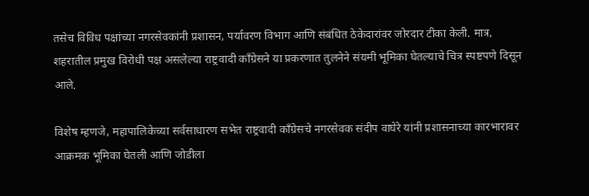तसेच विविध पक्षांच्या नगरसेवकांनी प्रशासन, पर्यावरण विभाग आणि संबंधित ठेकेदारांवर जोरदार टीका केली. मात्र, शहरातील प्रमुख विरोधी पक्ष असलेल्या राष्ट्रवादी काँग्रेसने या प्रकरणात तुलनेने संयमी भूमिका घेतल्याचे चित्र स्पष्टपणे दिसून आले.

विशेष म्हणजे, महापालिकेच्या सर्वसाधारण सभेत राष्ट्रवादी काँग्रेसचे नगरसेवक संदीप वाघेरे यांनी प्रशासनाच्या कारभारावर आक्रमक भूमिका घेतली आणि जोडीला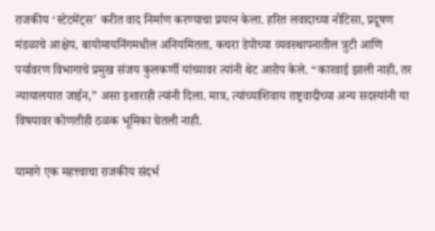राजकीय ‘स्टेटमेंट्स’ करीत वाद निर्माण करण्याचा प्रयत्न केला. हरित लवादाच्या नोटिसा, प्रदूषण मंडळाचे आक्षेप, बायोमायनिंगमधील अनियमितता, कचरा डेपोच्या व्यवस्थापनातील त्रुटी आणि पर्यावरण विभागाचे प्रमुख संजय कुलकर्णी यांच्यावर त्यांनी थेट आरोप केले. “कारवाई झाली नाही, तर न्यायालयात जाईन,” असा इशाराही त्यांनी दिला. मात्र, त्यांच्याशिवाय राष्ट्रवादीच्या अन्य सदस्यांनी या विषयावर कोणतीही ठळक भूमिका घेतली नाही.

यामागे एक महत्त्वाचा राजकीय संदर्भ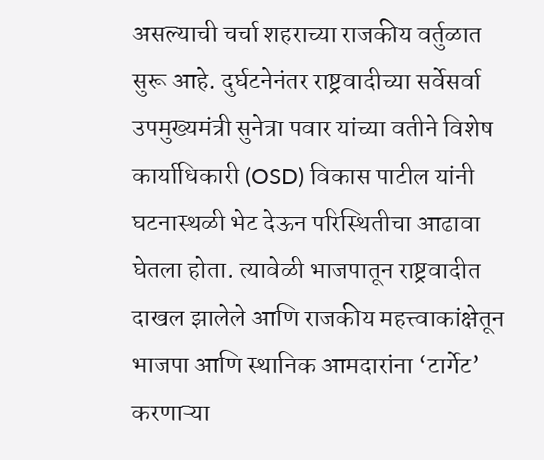असल्याची चर्चा शहराच्या राजकीय वर्तुळात सुरू आहे. दुर्घटनेनंतर राष्ट्रवादीच्या सर्वेसर्वा उपमुख्यमंत्री सुनेत्रा पवार यांच्या वतीने विशेष कार्याधिकारी (OSD) विकास पाटील यांनी घटनास्थळी भेट देऊन परिस्थितीचा आढावा घेतला होता. त्यावेळी भाजपातून राष्ट्रवादीत दाखल झालेले आणि राजकीय महत्त्वाकांक्षेतून भाजपा आणि स्थानिक आमदारांना ‘टार्गेट’ करणाऱ्या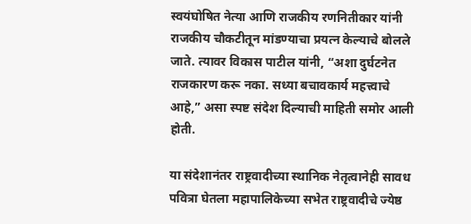स्वयंघोषित नेत्या आणि राजकीय रणनितीकार यांनी राजकीय चौकटीतून मांडण्याचा प्रयत्न केल्याचे बोलले जाते. त्यावर विकास पाटील यांनी, “अशा दुर्घटनेत राजकारण करू नका. सध्या बचावकार्य महत्त्वाचे आहे,” असा स्पष्ट संदेश दिल्याची माहिती समोर आली होती.

या संदेशानंतर राष्ट्रवादीच्या स्थानिक नेतृत्वानेही सावध पवित्रा घेतला महापालिकेच्या सभेत राष्ट्रवादीचे ज्येष्ठ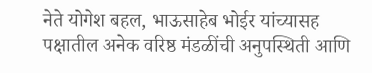नेते योगेश बहल, भाऊसाहेब भोईर यांच्यासह पक्षातील अनेक वरिष्ठ मंडळींची अनुपस्थिती आणि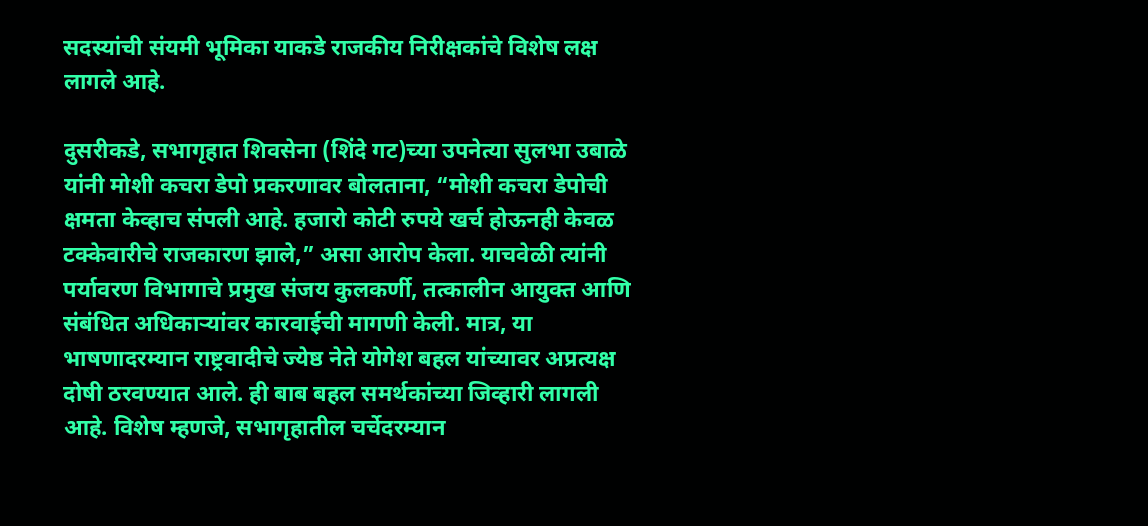सदस्यांची संयमी भूमिका याकडे राजकीय निरीक्षकांचे विशेष लक्ष लागले आहे.

दुसरीकडे, सभागृहात शिवसेना (शिंदे गट)च्या उपनेत्या सुलभा उबाळे यांनी मोशी कचरा डेपो प्रकरणावर बोलताना, “मोशी कचरा डेपोची क्षमता केव्हाच संपली आहे. हजारो कोटी रुपये खर्च होऊनही केवळ टक्केवारीचे राजकारण झाले,” असा आरोप केला. याचवेळी त्यांनी पर्यावरण विभागाचे प्रमुख संजय कुलकर्णी, तत्कालीन आयुक्त आणि संबंधित अधिकाऱ्यांवर कारवाईची मागणी केली. मात्र, या भाषणादरम्यान राष्ट्रवादीचे ज्येष्ठ नेते योगेश बहल यांच्यावर अप्रत्यक्ष दोषी ठरवण्यात आले. ही बाब बहल समर्थकांच्या जिव्हारी लागली आहे. विशेष म्हणजे, सभागृहातील चर्चेदरम्यान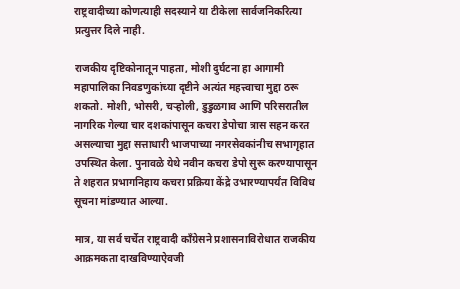राष्ट्रवादीच्या कोणत्याही सदस्याने या टीकेला सार्वजनिकरित्या प्रत्युत्तर दिले नाही.

राजकीय दृष्टिकोनातून पाहता, मोशी दुर्घटना हा आगामी महापालिका निवडणुकांच्या दृष्टीने अत्यंत महत्त्वाचा मुद्दा ठरू शकतो. मोशी, भोसरी, चऱ्होली, डुडुळगाव आणि परिसरातील नागरिक गेल्या चार दशकांपासून कचरा डेपोचा त्रास सहन करत असल्याचा मुद्दा सत्ताधारी भाजपाच्या नगरसेवकांनीच सभागृहात उपस्थित केला. पुनावळे येथे नवीन कचरा डेपो सुरू करण्यापासून ते शहरात प्रभागनिहाय कचरा प्रक्रिया केंद्रे उभारण्यापर्यंत विविध सूचना मांडण्यात आल्या.

मात्र, या सर्व चर्चेत राष्ट्रवादी काँग्रेसने प्रशासनाविरोधात राजकीय आक्रमकता दाखविण्याऐवजी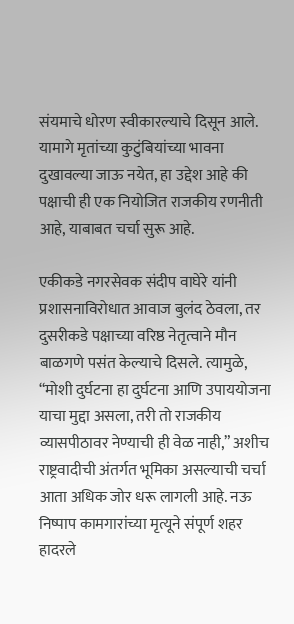संयमाचे धोरण स्वीकारल्याचे दिसून आले. यामागे मृतांच्या कुटुंबियांच्या भावना दुखावल्या जाऊ नयेत, हा उद्देश आहे की पक्षाची ही एक नियोजित राजकीय रणनीती आहे, याबाबत चर्चा सुरू आहे.

एकीकडे नगरसेवक संदीप वाघेरे यांनी प्रशासनाविरोधात आवाज बुलंद ठेवला, तर दुसरीकडे पक्षाच्या वरिष्ठ नेतृत्वाने मौन बाळगणे पसंत केल्याचे दिसले. त्यामुळे, “मोशी दुर्घटना हा दुर्घटना आणि उपाययोजना याचा मुद्दा असला, तरी तो राजकीय व्यासपीठावर नेण्याची ही वेळ नाही,” अशीच राष्ट्रवादीची अंतर्गत भूमिका असल्याची चर्चा आता अधिक जोर धरू लागली आहे. नऊ निष्पाप कामगारांच्या मृत्यूने संपूर्ण शहर हादरले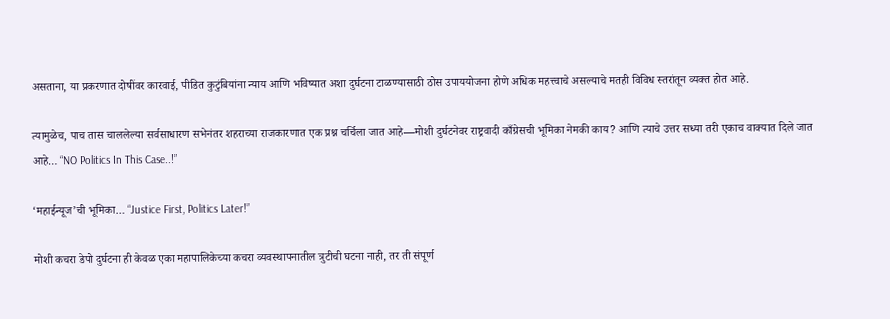असताना, या प्रकरणात दोषींवर कारवाई, पीडित कुटुंबियांना न्याय आणि भविष्यात अशा दुर्घटना टाळण्यासाठी ठोस उपाययोजना होणे अधिक महत्त्वाचे असल्याचे मतही विविध स्तरांतून व्यक्त होत आहे.

त्यामुळेच, पाच तास चाललेल्या सर्वसाधारण सभेनंतर शहराच्या राजकारणात एक प्रश्न चर्चिला जात आहे—मोशी दुर्घटनेवर राष्ट्रवादी काँग्रेसची भूमिका नेमकी काय? आणि त्याचे उत्तर सध्या तरी एकाच वाक्यात दिले जात आहे… “NO Politics In This Case..!”

‘महाईन्यूज’ची भूमिका… “Justice First, Politics Later!”

मोशी कचरा डेपो दुर्घटना ही केवळ एका महापालिकेच्या कचरा व्यवस्थापनातील त्रुटीची घटना नाही, तर ती संपूर्ण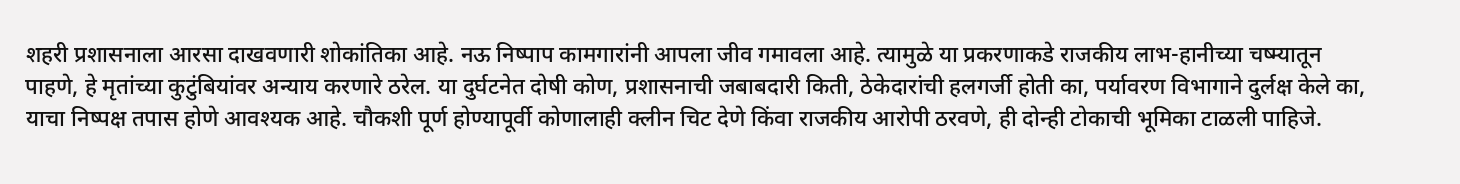शहरी प्रशासनाला आरसा दाखवणारी शोकांतिका आहे. नऊ निष्पाप कामगारांनी आपला जीव गमावला आहे. त्यामुळे या प्रकरणाकडे राजकीय लाभ-हानीच्या चष्म्यातून पाहणे, हे मृतांच्या कुटुंबियांवर अन्याय करणारे ठरेल. या दुर्घटनेत दोषी कोण, प्रशासनाची जबाबदारी किती, ठेकेदारांची हलगर्जी होती का, पर्यावरण विभागाने दुर्लक्ष केले का, याचा निष्पक्ष तपास होणे आवश्यक आहे. चौकशी पूर्ण होण्यापूर्वी कोणालाही क्लीन चिट देणे किंवा राजकीय आरोपी ठरवणे, ही दोन्ही टोकाची भूमिका टाळली पाहिजे.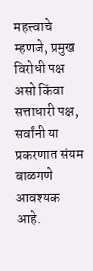महत्त्वाचे म्हणजे, प्रमुख विरोधी पक्ष असो किंवा सत्ताधारी पक्ष, सर्वांनी या प्रकरणात संयम बाळगणे आवश्यक आहे.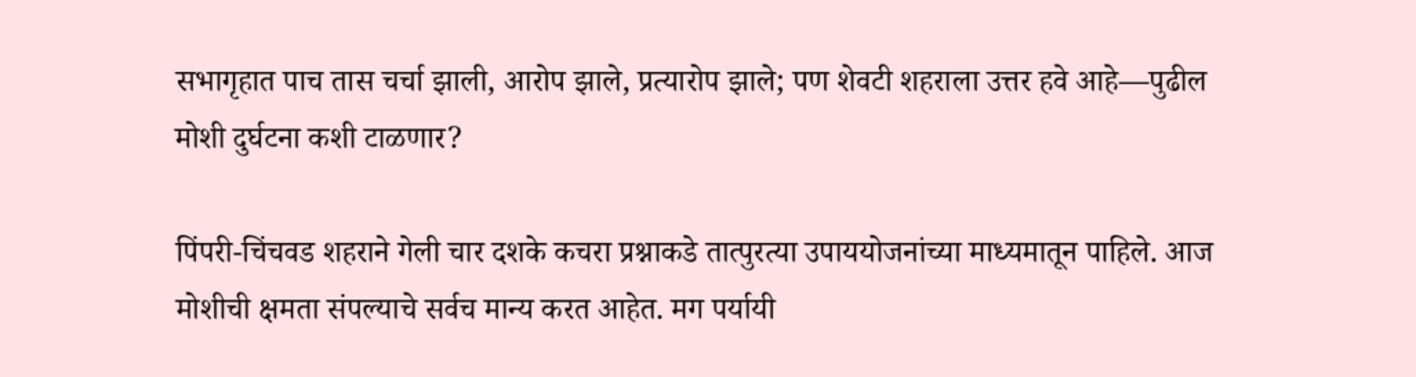सभागृहात पाच तास चर्चा झाली, आरोप झाले, प्रत्यारोप झाले; पण शेवटी शहराला उत्तर हवे आहे—पुढील मोशी दुर्घटना कशी टाळणार?

पिंपरी-चिंचवड शहराने गेली चार दशके कचरा प्रश्नाकडे तात्पुरत्या उपाययोजनांच्या माध्यमातून पाहिले. आज मोशीची क्षमता संपल्याचे सर्वच मान्य करत आहेत. मग पर्यायी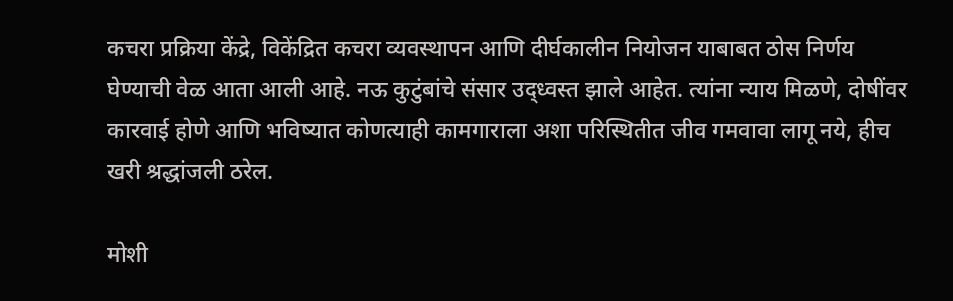कचरा प्रक्रिया केंद्रे, विकेंद्रित कचरा व्यवस्थापन आणि दीर्घकालीन नियोजन याबाबत ठोस निर्णय घेण्याची वेळ आता आली आहे. नऊ कुटुंबांचे संसार उद्ध्वस्त झाले आहेत. त्यांना न्याय मिळणे, दोषींवर कारवाई होणे आणि भविष्यात कोणत्याही कामगाराला अशा परिस्थितीत जीव गमवावा लागू नये, हीच खरी श्रद्धांजली ठरेल.

मोशी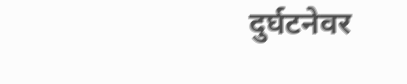दुर्घटनेवर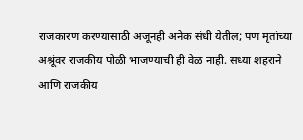राजकारण करण्यासाठी अजूनही अनेक संधी येतील; पण मृतांच्या अश्रूंवर राजकीय पोळी भाजण्याची ही वेळ नाही. सध्या शहराने आणि राजकीय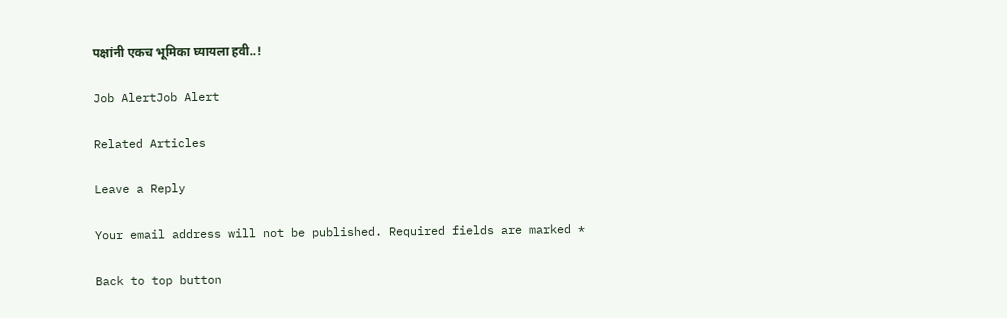पक्षांनी एकच भूमिका घ्यायला हवी..!

Job AlertJob Alert

Related Articles

Leave a Reply

Your email address will not be published. Required fields are marked *

Back to top button